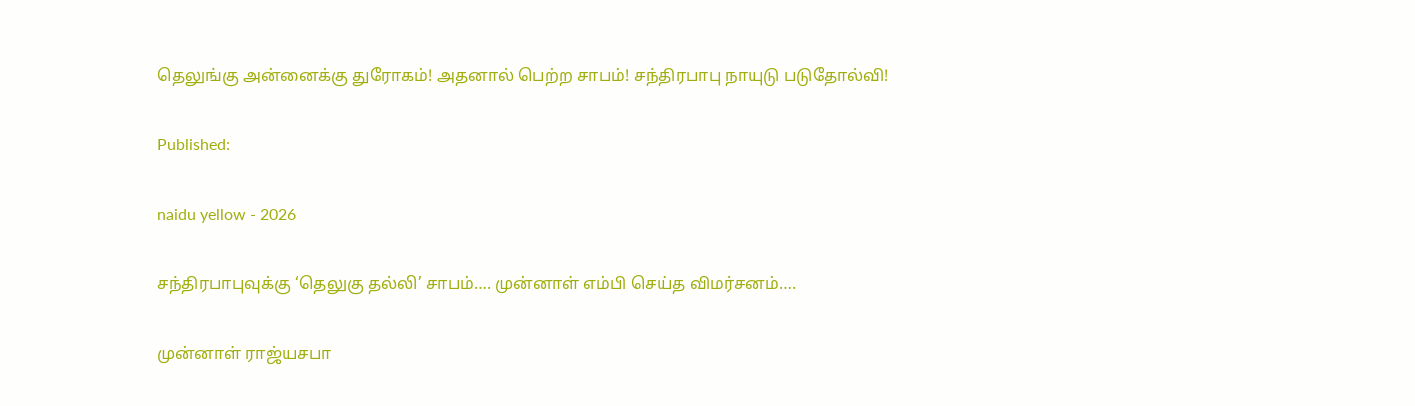தெலுங்கு அன்னைக்கு துரோகம்! அதனால் பெற்ற சாபம்! சந்திரபாபு நாயுடு படுதோல்வி!

Published:

naidu yellow - 2026

சந்திரபாபுவுக்கு ‘தெலுகு தல்லி’ சாபம்…. முன்னாள் எம்பி செய்த விமர்சனம்….

முன்னாள் ராஜ்யசபா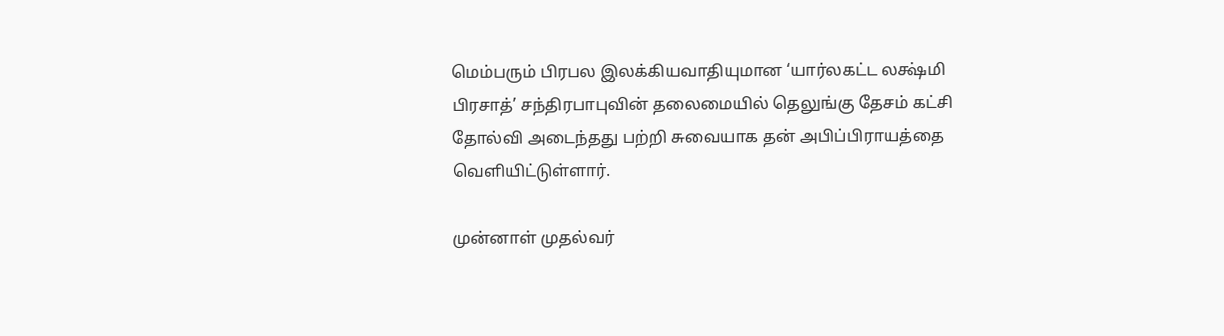மெம்பரும் பிரபல இலக்கியவாதியுமான ‘யார்லகட்ட லக்ஷ்மி பிரசாத்’ சந்திரபாபுவின் தலைமையில் தெலுங்கு தேசம் கட்சி தோல்வி அடைந்தது பற்றி சுவையாக தன் அபிப்பிராயத்தை வெளியிட்டுள்ளார்.

முன்னாள் முதல்வர்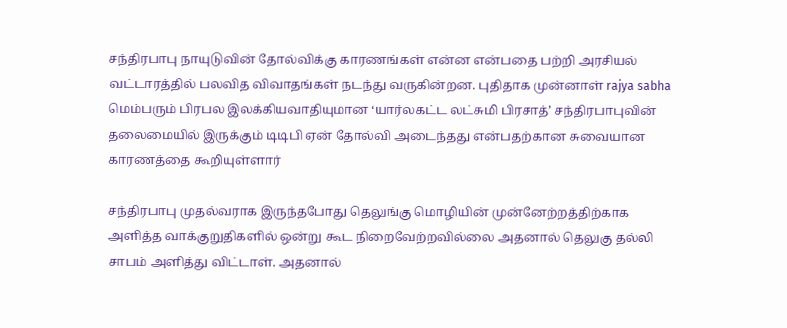சந்திரபாபு நாயுடுவின் தோல்விக்கு காரணங்கள் என்ன என்பதை பற்றி அரசியல் வட்டாரத்தில் பலவித விவாதங்கள் நடந்து வருகின்றன. புதிதாக முன்னாள் rajya sabha மெம்பரும் பிரபல இலக்கியவாதியுமான ‘யார்லகட்ட லட்சுமி பிரசாத்’ சந்திரபாபுவின் தலைமையில் இருக்கும் டிடிபி ஏன் தோல்வி அடைந்தது என்பதற்கான சுவையான காரணத்தை கூறியுள்ளார்

சந்திரபாபு முதல்வராக இருந்தபோது தெலுங்கு மொழியின் முன்னேற்றத்திற்காக அளித்த வாக்குறுதிகளில் ஒன்று கூட நிறைவேற்றவில்லை அதனால் தெலுகு தல்லி சாபம் அளித்து விட்டாள். அதனால்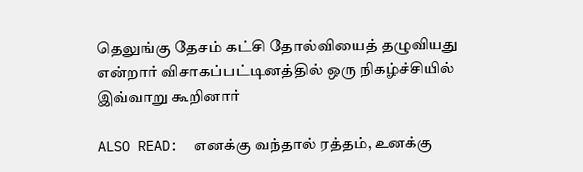தெலுங்கு தேசம் கட்சி தோல்வியைத் தழுவியது என்றார் விசாகப்பட்டினத்தில் ஒரு நிகழ்ச்சியில் இவ்வாறு கூறினார்

ALSO READ:  எனக்கு வந்தால் ரத்தம், உனக்கு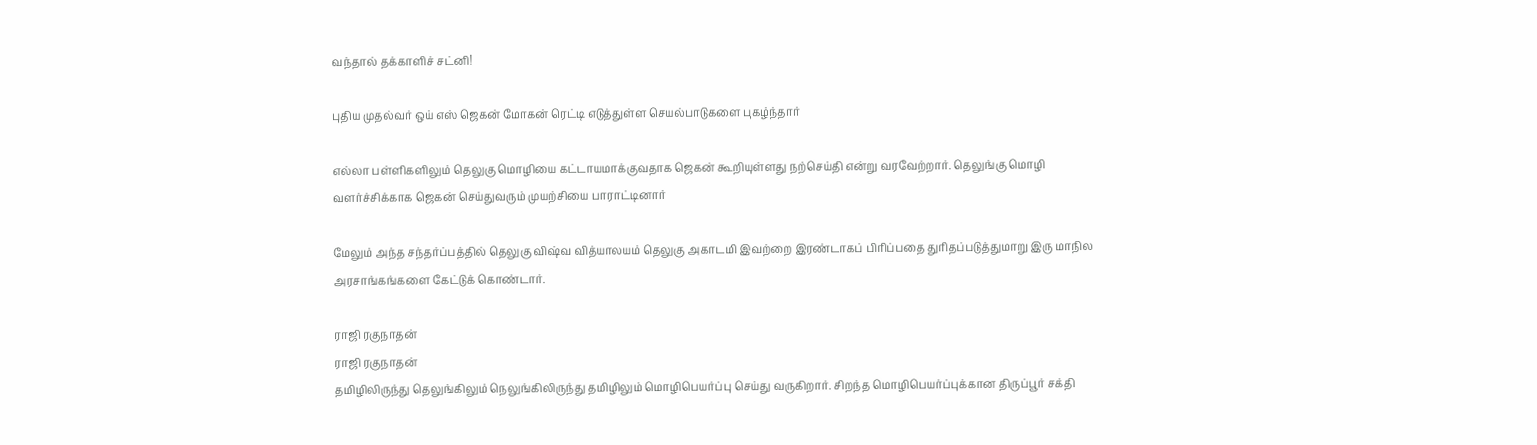வந்தால் தக்காளிச் சட்னி!

புதிய முதல்வர் ஒய் எஸ் ஜெகன் மோகன் ரெட்டி எடுத்துள்ள செயல்பாடுகளை புகழ்ந்தார்

எல்லா பள்ளிகளிலும் தெலுகு மொழியை கட்டாயமாக்குவதாக ஜெகன் கூறியுள்ளது நற்செய்தி என்று வரவேற்றார். தெலுங்கு மொழி வளர்ச்சிக்காக ஜெகன் செய்துவரும் முயற்சியை பாராட்டினார்

மேலும் அந்த சந்தர்ப்பத்தில் தெலுகு விஷ்வ வித்யாலயம் தெலுகு அகாடமி இவற்றை இரண்டாகப் பிரிப்பதை துரிதப்படுத்துமாறு இரு மாநில அரசாங்கங்களை கேட்டுக் கொண்டார்.

ராஜி ரகுநாதன்
ராஜி ரகுநாதன்
தமிழிலிருந்து தெலுங்கிலும் நெலுங்கிலிருந்து தமிழிலும் மொழிபெயர்ப்பு செய்து வருகிறார். சிறந்த மொழிபெயர்ப்புக்கான திருப்பூர் சக்தி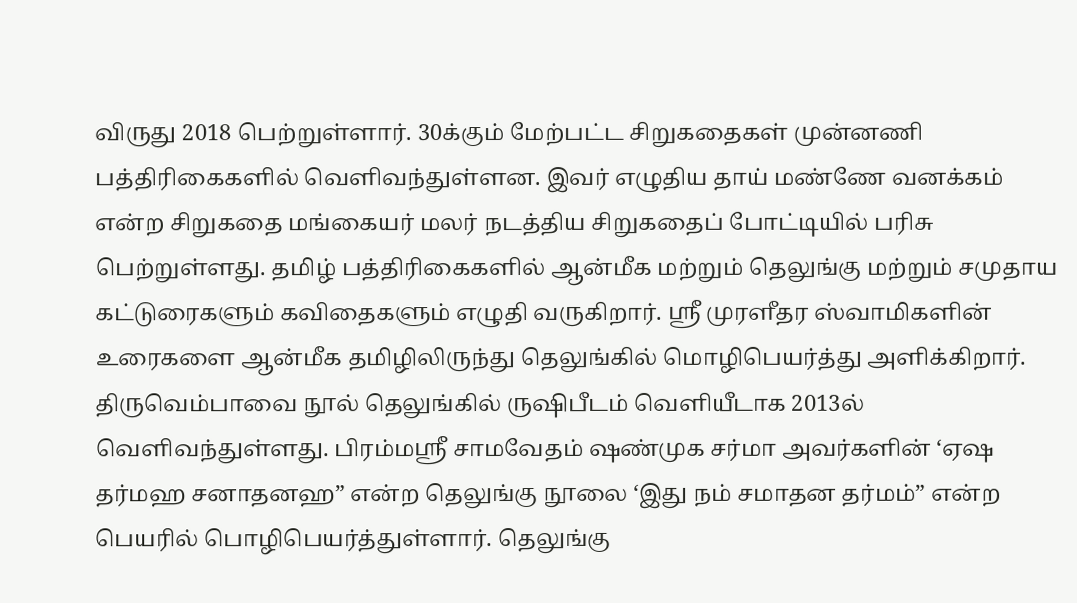விருது 2018 பெற்றுள்ளார். 30க்கும் மேற்பட்ட சிறுகதைகள் முன்னணி பத்திரிகைகளில் வெளிவந்துள்ளன. இவர் எழுதிய தாய் மண்ணே வனக்கம் என்ற சிறுகதை மங்கையர் மலர் நடத்திய சிறுகதைப் போட்டியில் பரிசு பெற்றுள்ளது. தமிழ் பத்திரிகைகளில் ஆன்மீக மற்றும் தெலுங்கு மற்றும் சமுதாய கட்டுரைகளும் கவிதைகளும் எழுதி வருகிறார். ஸ்ரீ முரளீதர ஸ்வாமிகளின் உரைகளை ஆன்மீக தமிழிலிருந்து தெலுங்கில் மொழிபெயர்த்து அளிக்கிறார். திருவெம்பாவை நூல் தெலுங்கில் ருஷிபீடம் வெளியீடாக 2013ல் வெளிவந்துள்ளது. பிரம்மஸ்ரீ சாமவேதம் ஷண்முக சர்மா அவர்களின் ‘ஏஷ தர்மஹ சனாதனஹ” என்ற தெலுங்கு நூலை ‘இது நம் சமாதன தர்மம்” என்ற பெயரில் பொழிபெயர்த்துள்ளார். தெலுங்கு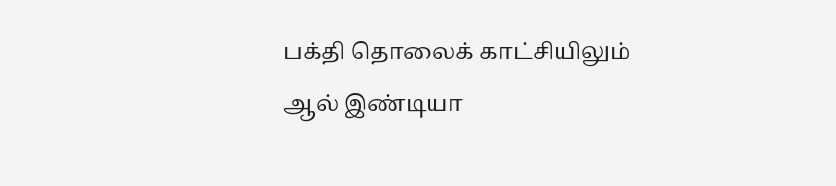பக்தி தொலைக் காட்சியிலும் ஆல் இண்டியா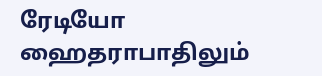ரேடியோ ஹைதராபாதிலும்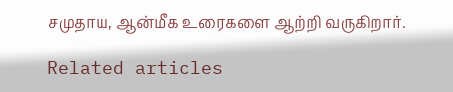சமுதாய, ஆன்மீக உரைகளை ஆற்றி வருகிறார்.

Related articles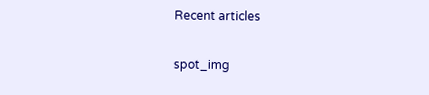Recent articles

spot_img